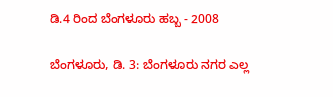ಡಿ.4 ರಿಂದ ಬೆಂಗಳೂರು ಹಬ್ಬ - 2008

ಬೆಂಗಳೂರು, ಡಿ. 3: ಬೆಂಗಳೂರು ನಗರ ಎಲ್ಲ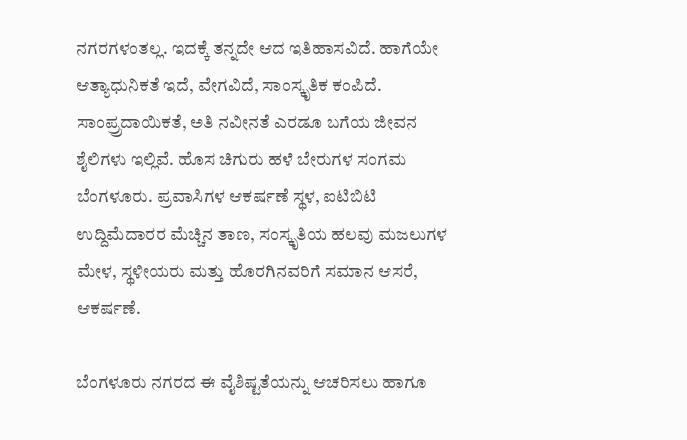ನಗರಗಳಂತಲ್ಲ. ಇದಕ್ಕೆ ತನ್ನದೇ ಆದ ಇತಿಹಾಸವಿದೆ. ಹಾಗೆಯೇ ಆತ್ಯಾಧುನಿಕತೆ ಇದೆ, ವೇಗವಿದೆ, ಸಾಂಸ್ಕೃತಿಕ ಕಂಪಿದೆ. ಸಾಂಪ್ರ್ರದಾಯಿಕತೆ, ಅತಿ ನವೀನತೆ ಎರಡೂ ಬಗೆಯ ಜೀವನ ಶೈಲಿಗಳು ಇಲ್ಲಿವೆ. ಹೊಸ ಚಿಗುರು ಹಳೆ ಬೇರುಗಳ ಸಂಗಮ ಬೆಂಗಳೂರು. ಪ್ರವಾಸಿಗಳ ಆಕರ್ಷಣೆ ಸ್ಥಳ, ಐಟಿಬಿಟಿ ಉದ್ದಿಮೆದಾರರ ಮೆಚ್ಚಿನ ತಾಣ, ಸಂಸ್ಕೃತಿಯ ಹಲವು ಮಜಲುಗಳ ಮೇಳ, ಸ್ಥಳೀಯರು ಮತ್ತು ಹೊರಗಿನವರಿಗೆ ಸಮಾನ ಆಸರೆ, ಆಕರ್ಷಣೆ.

ಬೆಂಗಳೂರು ನಗರದ ಈ ವೈಶಿಷ್ಟತೆಯನ್ನು ಆಚರಿಸಲು ಹಾಗೂ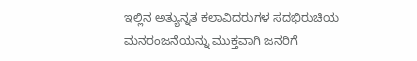ಇಲ್ಲಿನ ಅತ್ಯುನ್ನತ ಕಲಾವಿದರುಗಳ ಸದಭಿರುಚಿಯ ಮನರಂಜನೆಯನ್ನು ಮುಕ್ತವಾಗಿ ಜನರಿಗೆ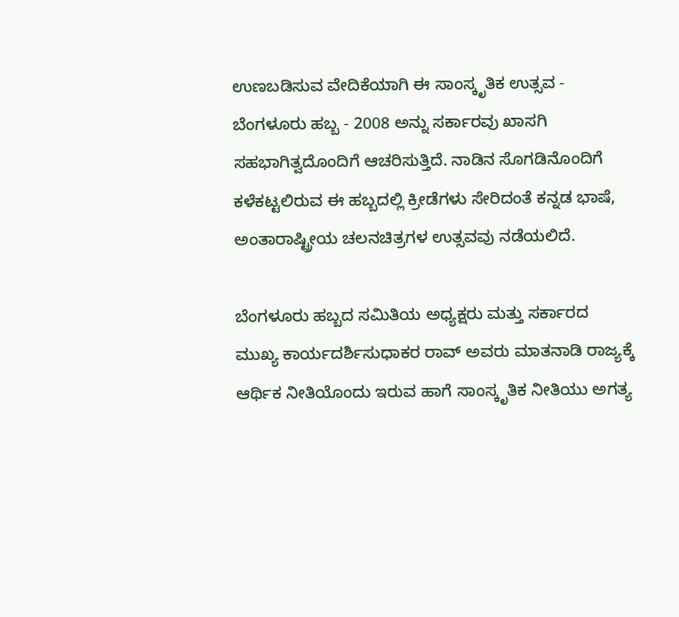ಉಣಬಡಿಸುವ ವೇದಿಕೆಯಾಗಿ ಈ ಸಾಂಸ್ಕೃತಿಕ ಉತ್ಸವ - ಬೆಂಗಳೂರು ಹಬ್ಬ - 2008 ಅನ್ನು ಸರ್ಕಾರವು ಖಾಸಗಿ ಸಹಭಾಗಿತ್ವದೊಂದಿಗೆ ಆಚರಿಸುತ್ತಿದೆ. ನಾಡಿನ ಸೊಗಡಿನೊಂದಿಗೆ ಕಳೆಕಟ್ಟಲಿರುವ ಈ ಹಬ್ಬದಲ್ಲಿ ಕ್ರೀಡೆಗಳು ಸೇರಿದಂತೆ ಕನ್ನಡ ಭಾಷೆ, ಅಂತಾರಾಷ್ಟ್ರೀಯ ಚಲನಚಿತ್ರಗಳ ಉತ್ಸವವು ನಡೆಯಲಿದೆ.

ಬೆಂಗಳೂರು ಹಬ್ಬದ ಸಮಿತಿಯ ಅಧ್ಯಕ್ಷರು ಮತ್ತು ಸರ್ಕಾರದ ಮುಖ್ಯ ಕಾರ್ಯದರ್ಶಿಸುಧಾಕರ ರಾವ್ ಅವರು ಮಾತನಾಡಿ ರಾಜ್ಯಕ್ಕೆ ಆರ್ಥಿಕ ನೀತಿಯೊಂದು ಇರುವ ಹಾಗೆ ಸಾಂಸ್ಕೃತಿಕ ನೀತಿಯು ಅಗತ್ಯ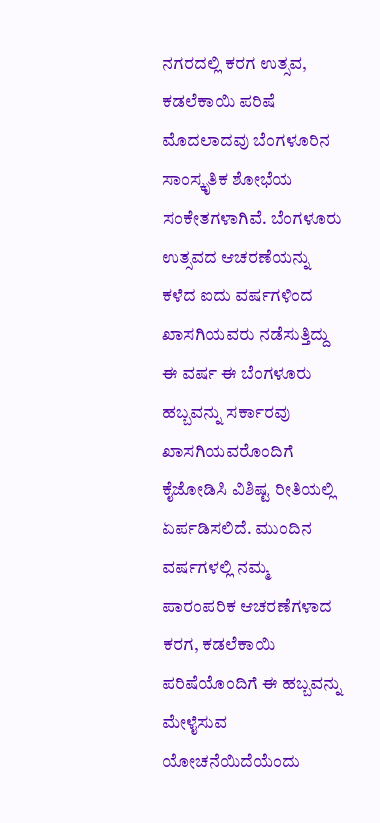ನಗರದಲ್ಲಿ ಕರಗ ಉತ್ಸವ, ಕಡಲೆಕಾಯಿ ಪರಿಷೆ ಮೊದಲಾದವು ಬೆಂಗಳೂರಿನ ಸಾಂಸ್ಕೃತಿಕ ಶೋಭೆಯ ಸಂಕೇತಗಳಾಗಿವೆ. ಬೆಂಗಳೂರು ಉತ್ಸವದ ಆಚರಣೆಯನ್ನು ಕಳೆದ ಐದು ವರ್ಷಗಳಿಂದ ಖಾಸಗಿಯವರು ನಡೆಸುತ್ತಿದ್ದು ಈ ವರ್ಷ ಈ ಬೆಂಗಳೂರು ಹಬ್ಬವನ್ನು ಸರ್ಕಾರವು ಖಾಸಗಿಯವರೊಂದಿಗೆ ಕೈಜೋಡಿಸಿ ವಿಶಿಷ್ಟ ರೀತಿಯಲ್ಲಿ ಏರ್ಪಡಿಸಲಿದೆ. ಮುಂದಿನ ವರ್ಷಗಳಲ್ಲಿ ನಮ್ಮ ಪಾರಂಪರಿಕ ಆಚರಣೆಗಳಾದ ಕರಗ, ಕಡಲೆಕಾಯಿ ಪರಿಷೆಯೊಂದಿಗೆ ಈ ಹಬ್ಬವನ್ನು ಮೇಳೈಸುವ ಯೋಚನೆಯಿದೆಯೆಂದು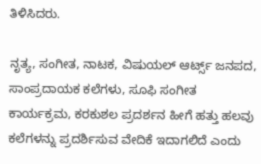ತಿಳಿಸಿದರು.

ನೃತ್ಯ, ಸಂಗೀತ, ನಾಟಕ, ವಿಷುಯಲ್ ಆರ್ಟ್ಸ್ ಜನಪದ, ಸಾಂಪ್ರದಾಯಕ ಕಲೆಗಳು, ಸೂಫಿ ಸಂಗೀತ ಕಾರ್ಯಕ್ರಮ, ಕರಕುಶಲ ಪ್ರದರ್ಶನ ಹೀಗೆ ಹತ್ತು ಹಲವು ಕಲೆಗಳನ್ನು ಪ್ರದರ್ಶಿಸುವ ವೇದಿಕೆ ಇದಾಗಲಿದೆ ಎಂದು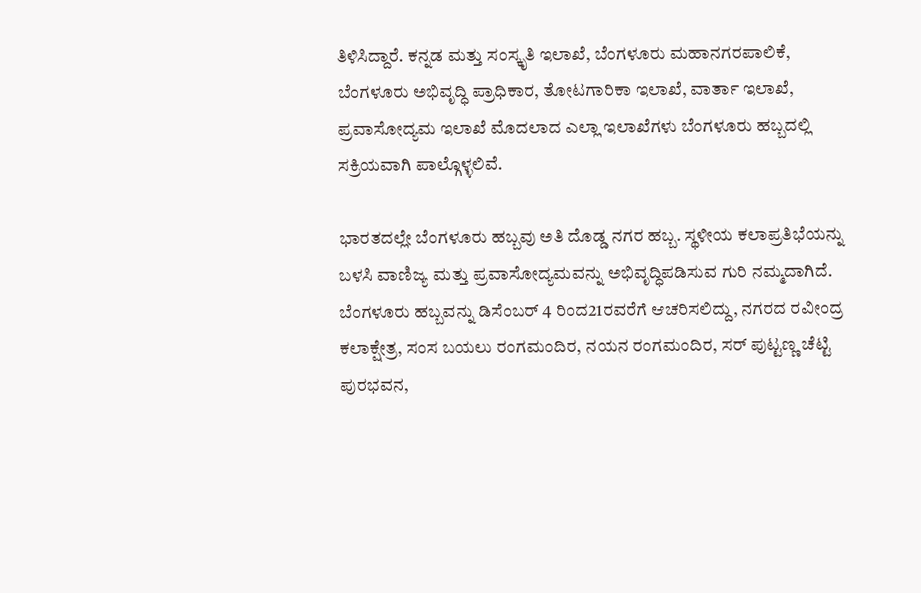ತಿಳಿಸಿದ್ದಾರೆ. ಕನ್ನಡ ಮತ್ತು ಸಂಸ್ಕೃತಿ ಇಲಾಖೆ, ಬೆಂಗಳೂರು ಮಹಾನಗರಪಾಲಿಕೆ, ಬೆಂಗಳೂರು ಅಭಿವೃದ್ಧಿ ಪ್ರಾಧಿಕಾರ, ತೋಟಗಾರಿಕಾ ಇಲಾಖೆ, ವಾರ್ತಾ ಇಲಾಖೆ, ಪ್ರವಾಸೋದ್ಯಮ ಇಲಾಖೆ ಮೊದಲಾದ ಎಲ್ಲಾ ಇಲಾಖೆಗಳು ಬೆಂಗಳೂರು ಹಬ್ಬದಲ್ಲಿ ಸಕ್ರಿಯವಾಗಿ ಪಾಲ್ಗೊಳ್ಳಲಿವೆ.

ಭಾರತದಲ್ಲೇ ಬೆಂಗಳೂರು ಹಬ್ಬವು ಅತಿ ದೊಡ್ಡ ನಗರ ಹಬ್ಬ. ಸ್ಥಳೀಯ ಕಲಾಪ್ರತಿಭೆಯನ್ನು ಬಳಸಿ ವಾಣಿಜ್ಯ ಮತ್ತು ಪ್ರವಾಸೋದ್ಯಮವನ್ನು ಅಭಿವೃದ್ಧಿಪಡಿಸುವ ಗುರಿ ನಮ್ಮದಾಗಿದೆ. ಬೆಂಗಳೂರು ಹಬ್ಬವನ್ನು ಡಿಸೆಂಬರ್ 4 ರಿಂದ21ರವರೆಗೆ ಆಚರಿಸಲಿದ್ದು, ನಗರದ ರವೀಂದ್ರ ಕಲಾಕ್ಷೇತ್ರ, ಸಂಸ ಬಯಲು ರಂಗಮಂದಿರ, ನಯನ ರಂಗಮಂದಿರ, ಸರ್ ಪುಟ್ಟಣ್ಣ ಚೆಟ್ಟಿ ಪುರಭವನ,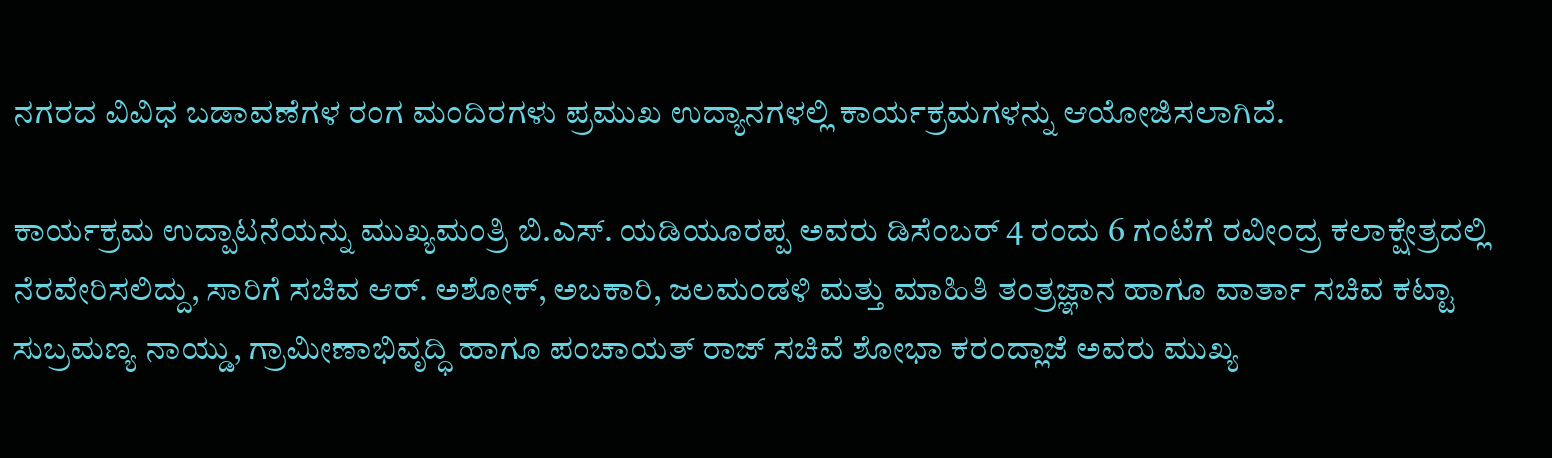ನಗರದ ವಿವಿಧ ಬಡಾವಣೆಗಳ ರಂಗ ಮಂದಿರಗಳು ಪ್ರಮುಖ ಉದ್ಯಾನಗಳಲ್ಲಿ ಕಾರ್ಯಕ್ರಮಗಳನ್ನು ಆಯೋಜಿಸಲಾಗಿದೆ.

ಕಾರ್ಯಕ್ರಮ ಉದ್ಪಾಟನೆಯನ್ನು ಮುಖ್ಯಮಂತ್ರಿ ಬಿ.ಎಸ್. ಯಡಿಯೂರಪ್ಪ ಅವರು ಡಿಸೆಂಬರ್ 4 ರಂದು 6 ಗಂಟೆಗೆ ರವೀಂದ್ರ ಕಲಾಕ್ಷೇತ್ರದಲ್ಲಿ ನೆರವೇರಿಸಲಿದ್ದು, ಸಾರಿಗೆ ಸಚಿವ ಆರ್. ಅಶೋಕ್, ಅಬಕಾರಿ, ಜಲಮಂಡಳಿ ಮತ್ತು ಮಾಹಿತಿ ತಂತ್ರಜ್ಞಾನ ಹಾಗೂ ವಾರ್ತಾ ಸಚಿವ ಕಟ್ಟಾ ಸುಬ್ರಮಣ್ಯ ನಾಯ್ಡು, ಗ್ರಾಮೀಣಾಭಿವೃದ್ಧಿ ಹಾಗೂ ಪಂಚಾಯತ್ ರಾಜ್ ಸಚಿವೆ ಶೋಭಾ ಕರಂದ್ಲಾಜೆ ಅವರು ಮುಖ್ಯ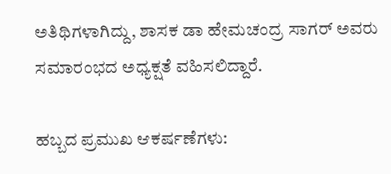ಅತಿಥಿಗಳಾಗಿದ್ದು, ಶಾಸಕ ಡಾ ಹೇಮಚಂದ್ರ ಸಾಗರ್ ಅವರು ಸಮಾರಂಭದ ಅಧ್ಯಕ್ಷತೆ ವಹಿಸಲಿದ್ದಾರೆ.

ಹಬ್ಬದ ಪ್ರಮುಖ ಆಕರ್ಷಣೆಗಳು: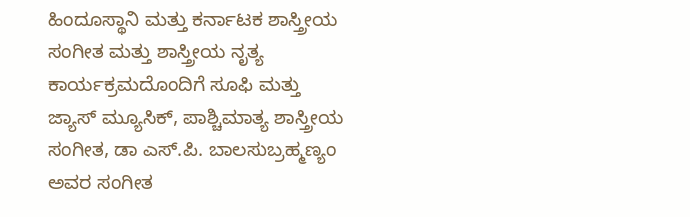ಹಿಂದೂಸ್ಥಾನಿ ಮತ್ತು ಕರ್ನಾಟಕ ಶಾಸ್ತ್ರೀಯ ಸಂಗೀತ ಮತ್ತು ಶಾಸ್ತ್ರೀಯ ನೃತ್ಯ ಕಾರ್ಯಕ್ರಮದೊಂದಿಗೆ ಸೂಫಿ ಮತ್ತು ಜ್ಯಾಸ್ ಮ್ಯೂಸಿಕ್, ಪಾಶ್ಚಿಮಾತ್ಯ ಶಾಸ್ತ್ರೀಯ ಸಂಗೀತ, ಡಾ ಎಸ್.ಪಿ. ಬಾಲಸುಬ್ರಹ್ಮಣ್ಯಂ ಅವರ ಸಂಗೀತ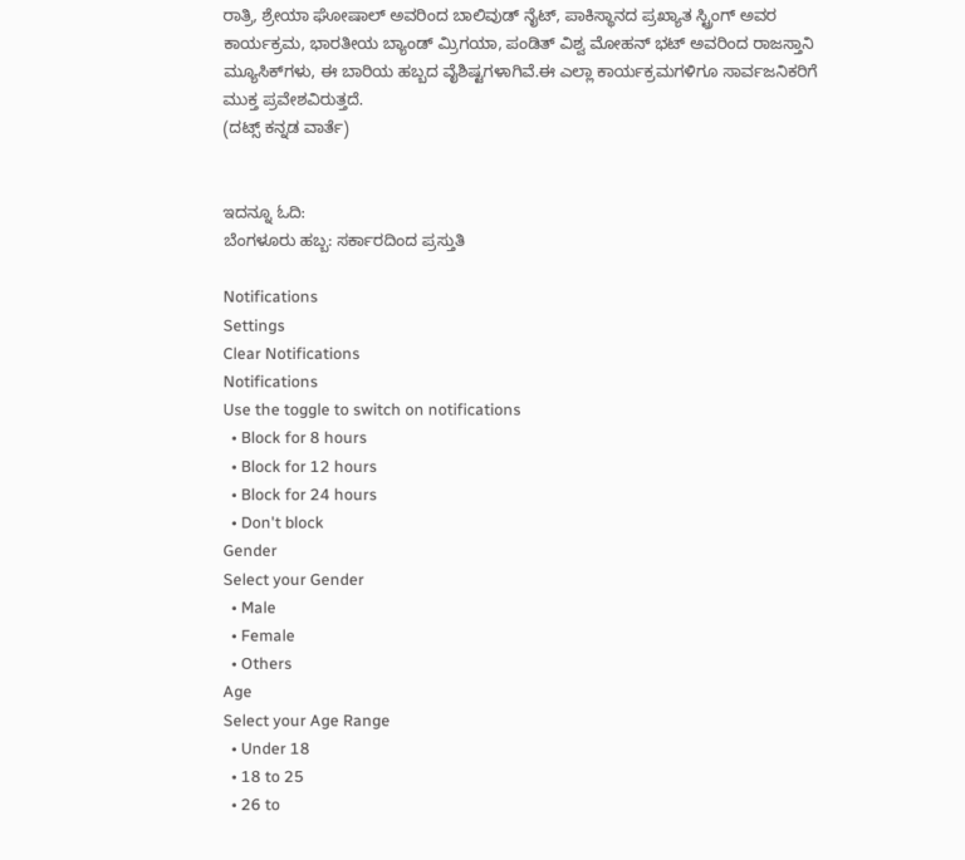ರಾತ್ರಿ, ಶ್ರೇಯಾ ಘೋಷಾಲ್ ಅವರಿಂದ ಬಾಲಿವುಡ್ ನೈಟ್, ಪಾಕಿಸ್ಥಾನದ ಪ್ರಖ್ಯಾತ ಸ್ಟ್ರಿಂಗ್ ಅವರ ಕಾರ್ಯಕ್ರಮ, ಭಾರತೀಯ ಬ್ಯಾಂಡ್ ಮ್ರಿಗಯಾ, ಪಂಡಿತ್ ವಿಶ್ವ ಮೋಹನ್ ಭಟ್ ಅವರಿಂದ ರಾಜಸ್ತಾನಿ ಮ್ಯೂಸಿಕ್‌ಗಳು, ಈ ಬಾರಿಯ ಹಬ್ಬದ ವೈಶಿಷ್ಟಗಳಾಗಿವೆ.ಈ ಎಲ್ಲಾ ಕಾರ್ಯಕ್ರಮಗಳಿಗೂ ಸಾರ್ವಜನಿಕರಿಗೆ ಮುಕ್ತ ಪ್ರವೇಶವಿರುತ್ತದೆ.
(ದಟ್ಸ್ ಕನ್ನಡ ವಾರ್ತೆ)


ಇದನ್ನೂ ಓದಿ:
ಬೆಂಗಳೂರು ಹಬ್ಬ: ಸರ್ಕಾರದಿಂದ ಪ್ರಸ್ತುತಿ

Notifications
Settings
Clear Notifications
Notifications
Use the toggle to switch on notifications
  • Block for 8 hours
  • Block for 12 hours
  • Block for 24 hours
  • Don't block
Gender
Select your Gender
  • Male
  • Female
  • Others
Age
Select your Age Range
  • Under 18
  • 18 to 25
  • 26 to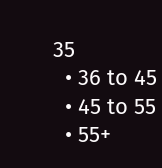35
  • 36 to 45
  • 45 to 55
  • 55+